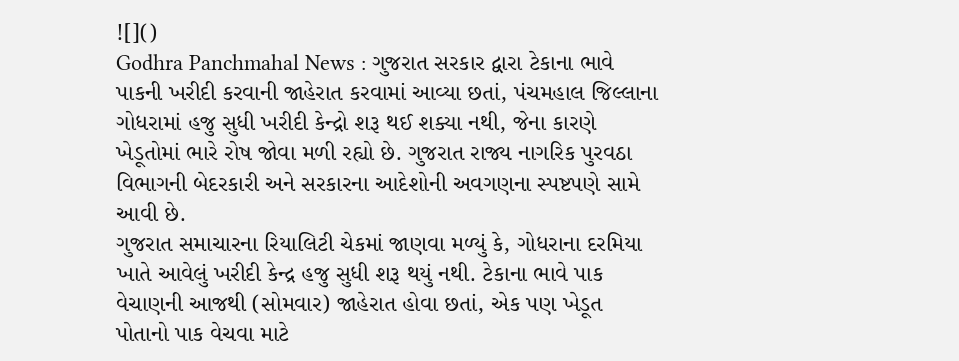![]()
Godhra Panchmahal News : ગુજરાત સરકાર દ્વારા ટેકાના ભાવે પાકની ખરીદી કરવાની જાહેરાત કરવામાં આવ્યા છતાં, પંચમહાલ જિલ્લાના ગોધરામાં હજુ સુધી ખરીદી કેન્દ્રો શરૂ થઈ શક્યા નથી, જેના કારણે ખેડૂતોમાં ભારે રોષ જોવા મળી રહ્યો છે. ગુજરાત રાજ્ય નાગરિક પુરવઠા વિભાગની બેદરકારી અને સરકારના આદેશોની અવગણના સ્પષ્ટપણે સામે આવી છે.
ગુજરાત સમાચારના રિયાલિટી ચેકમાં જાણવા મળ્યું કે, ગોધરાના દરમિયા ખાતે આવેલું ખરીદી કેન્દ્ર હજુ સુધી શરૂ થયું નથી. ટેકાના ભાવે પાક વેચાણની આજથી (સોમવાર) જાહેરાત હોવા છતાં, એક પણ ખેડૂત પોતાનો પાક વેચવા માટે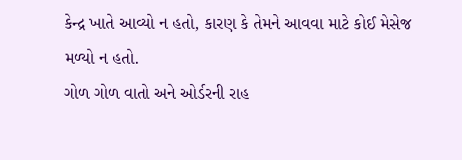કેન્દ્ર ખાતે આવ્યો ન હતો, કારણ કે તેમને આવવા માટે કોઈ મેસેજ મળ્યો ન હતો.
ગોળ ગોળ વાતો અને ઓર્ડરની રાહ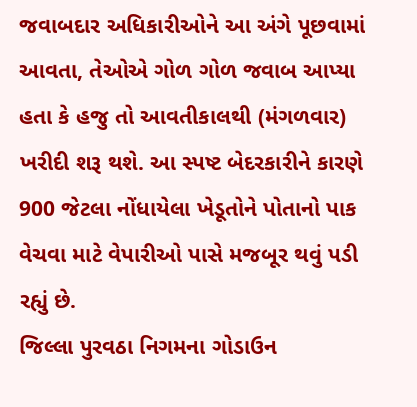જવાબદાર અધિકારીઓને આ અંગે પૂછવામાં આવતા, તેઓએ ગોળ ગોળ જવાબ આપ્યા હતા કે હજુ તો આવતીકાલથી (મંગળવાર) ખરીદી શરૂ થશે. આ સ્પષ્ટ બેદરકારીને કારણે 900 જેટલા નોંધાયેલા ખેડૂતોને પોતાનો પાક વેચવા માટે વેપારીઓ પાસે મજબૂર થવું પડી રહ્યું છે.
જિલ્લા પુરવઠા નિગમના ગોડાઉન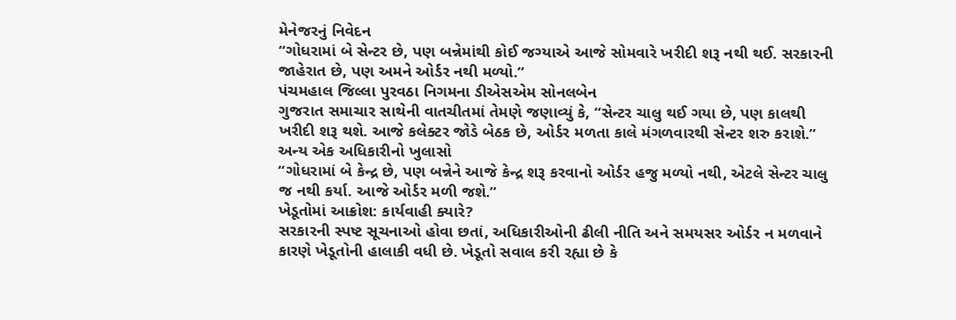મેનેજરનું નિવેદન
“ગોધરામાં બે સેન્ટર છે, પણ બન્નેમાંથી કોઈ જગ્યાએ આજે સોમવારે ખરીદી શરૂ નથી થઈ. સરકારની જાહેરાત છે, પણ અમને ઓર્ડર નથી મળ્યો.”
પંચમહાલ જિલ્લા પુરવઠા નિગમના ડીએસએમ સોનલબેન
ગુજરાત સમાચાર સાથેની વાતચીતમાં તેમણે જણાવ્યું કે, “સેન્ટર ચાલુ થઈ ગયા છે, પણ કાલથી ખરીદી શરૂ થશે. આજે કલેક્ટર જોડે બેઠક છે, ઓર્ડર મળતા કાલે મંગળવારથી સેન્ટર શરુ કરાશે.”
અન્ય એક અધિકારીનો ખુલાસો
“ગોધરામાં બે કેન્દ્ર છે, પણ બન્નેને આજે કેન્દ્ર શરૂ કરવાનો ઓર્ડર હજુ મળ્યો નથી, એટલે સેન્ટર ચાલુ જ નથી કર્યા. આજે ઓર્ડર મળી જશે.”
ખેડૂતોમાં આક્રોશ: કાર્યવાહી ક્યારે?
સરકારની સ્પષ્ટ સૂચનાઓ હોવા છતાં, અધિકારીઓની ઢીલી નીતિ અને સમયસર ઓર્ડર ન મળવાને કારણે ખેડૂતોની હાલાકી વધી છે. ખેડૂતો સવાલ કરી રહ્યા છે કે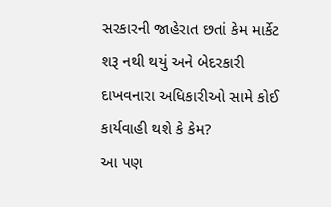સરકારની જાહેરાત છતાં કેમ માર્કેટ શરૂ નથી થયું અને બેદરકારી દાખવનારા અધિકારીઓ સામે કોઈ કાર્યવાહી થશે કે કેમ?
આ પણ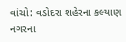વાંચો: વડોદરા શહેરના કલ્યાણ નગરના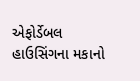એફોર્ડેબલ હાઉસિંગના મકાનો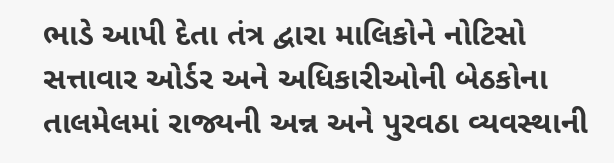ભાડે આપી દેતા તંત્ર દ્વારા માલિકોને નોટિસો
સત્તાવાર ઓર્ડર અને અધિકારીઓની બેઠકોના તાલમેલમાં રાજ્યની અન્ન અને પુરવઠા વ્યવસ્થાની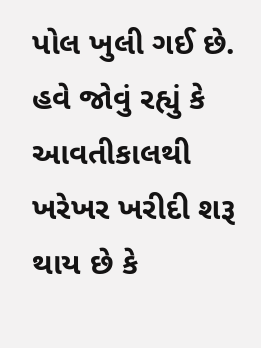પોલ ખુલી ગઈ છે. હવે જોવું રહ્યું કે આવતીકાલથી ખરેખર ખરીદી શરૂ થાય છે કે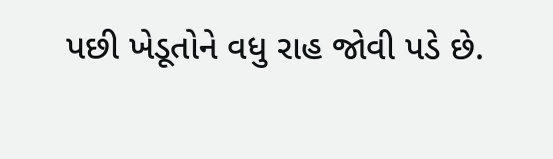પછી ખેડૂતોને વધુ રાહ જોવી પડે છે.